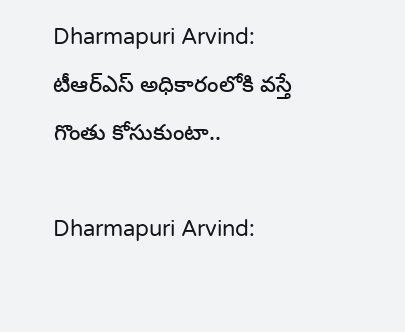Dharmapuri Arvind: టీఆర్‌ఎస్ అధికారంలోకి వస్తే గొంతు కోసుకుంటా..

Dharmapuri Arvind: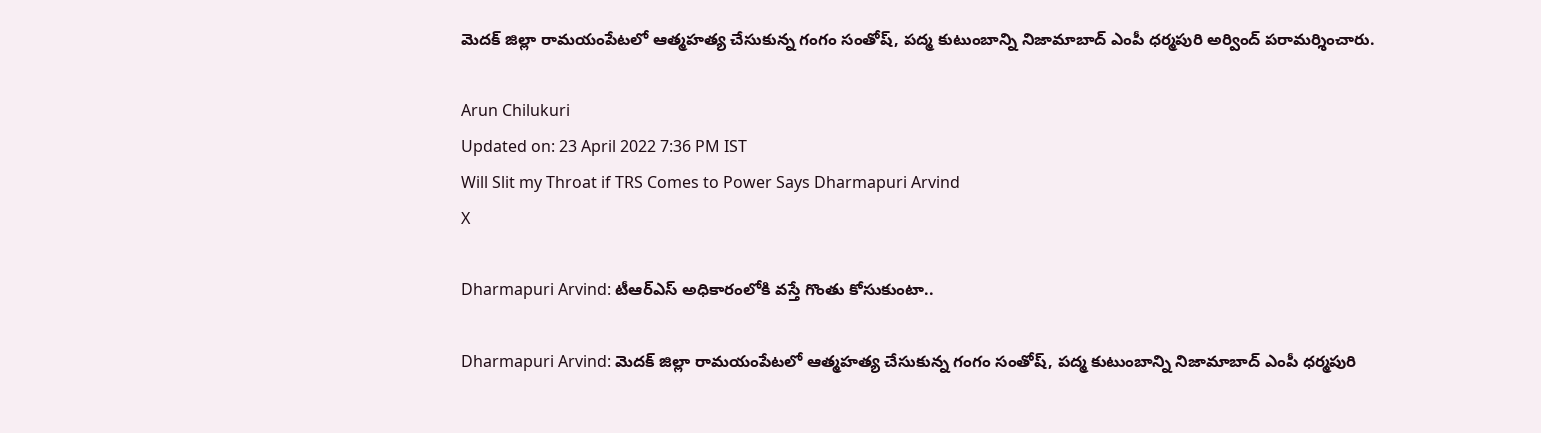మెదక్ జిల్లా రామయంపేటలో ఆత్మహత్య చేసుకున్న గంగం సంతోష్, పద్మ కుటుంబాన్ని నిజామాబాద్ ఎంపీ ధర్మపురి అర్వింద్ పరామర్శించారు.

Arun Chilukuri
Updated on: 23 April 2022 7:36 PM IST
Will Slit my Throat if TRS Comes to Power Says Dharmapuri Arvind
X

Dharmapuri Arvind: టీఆర్‌ఎస్ అధికారంలోకి వస్తే గొంతు కోసుకుంటా..

Dharmapuri Arvind: మెదక్ జిల్లా రామయంపేటలో ఆత్మహత్య చేసుకున్న గంగం సంతోష్, పద్మ కుటుంబాన్ని నిజామాబాద్ ఎంపీ ధర్మపురి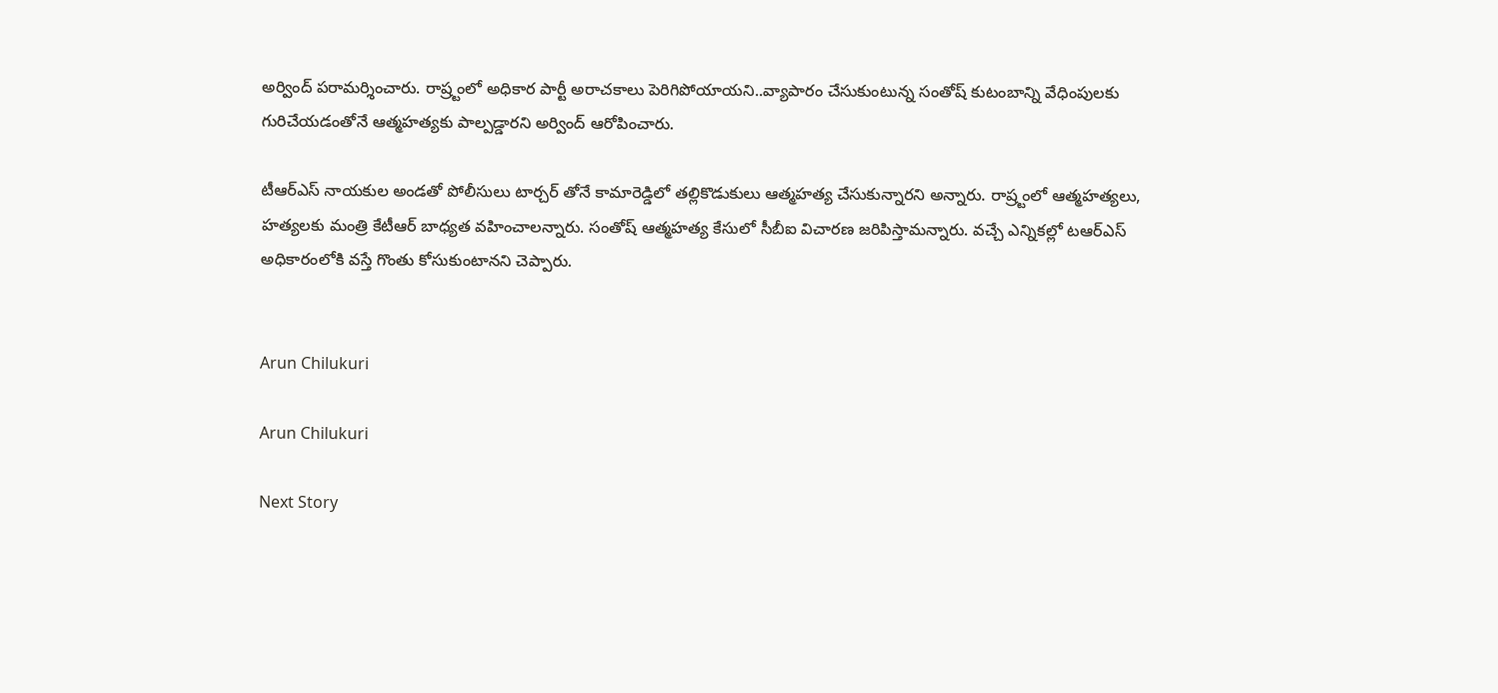అర్వింద్ పరామర్శించారు. రాష్ర్టంలో అధికార పార్టీ అరాచకాలు పెరిగిపోయాయని..వ్యాపారం చేసుకుంటున్న సంతోష్ కుటంబాన్ని వేధింపులకు గురిచేయడంతోనే ఆత్మహత్యకు పాల్పడ్డారని అర్వింద్ ఆరోపించారు.

టీఆర్ఎస్ నాయకుల అండతో పోలీసులు టార్చర్ తోనే కామారెడ్డిలో తల్లికొడుకులు ఆత్మహత్య చేసుకున్నారని అన్నారు. రాష్ర్టంలో ఆత్మహత్యలు, హత్యలకు మంత్రి కేటీఆర్ బాధ్యత వహించాలన్నారు. సంతోష్ ఆత్మహత్య కేసులో సీబీఐ విచారణ జరిపిస్తామన్నారు. వచ్చే ఎన్నికల్లో టఆర్ఎస్ అధికారంలోకి వస్తే గొంతు కోసుకుంటానని చెప్పారు.


Arun Chilukuri

Arun Chilukuri

Next Story